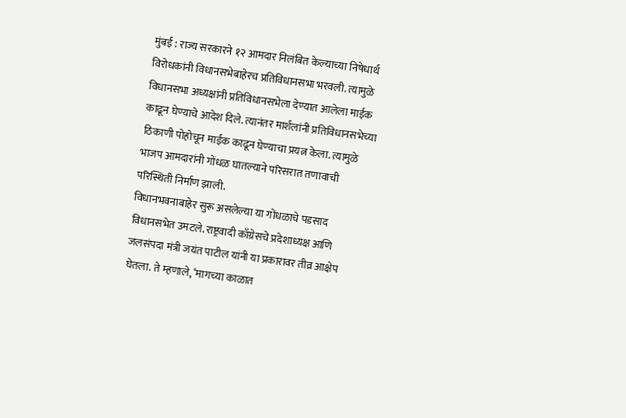मुंबई : राज्य सरकारने १२ आमदार निलंबित केल्याच्या निषेधार्थ विरोधकांनी विधानसभेबाहेरच प्रतिविधानसभा भरवली. त्यामुळे विधानसभा अध्यक्षांनी प्रतिविधानसभेला देण्यात आलेला माईक काढून घेण्याचे आदेश दिले. त्यानंतर मार्शलांनी प्रतिविधानसभेच्या ठिकाणी पोहोचून माईक काढून घेण्याचा प्रयत्न केला. त्यामुळे भाजप आमदारांनी गोंधळ घातल्याने परिसरात तणावाची परिस्थिती निर्माण झाली.
विधानभवनाबाहेर सुरू असलेल्या या गोंधळाचे पडसाद विधानसभेत उमटले. राष्ट्रवादी काँग्रेसचे प्रदेशाध्यक्ष आणि जलसंपदा मंत्री जयंत पाटील यांनी या प्रकारावर तीव्र आक्षेप घेतला. ते म्हणाले, ‘मागच्या काळात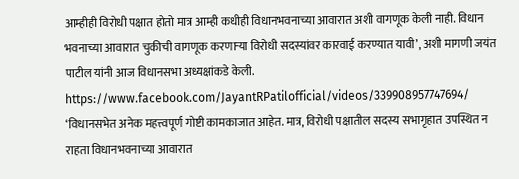आम्हीही विरोधी पक्षात होतो मात्र आम्ही कधीही विधानभवनाच्या आवारात अशी वागणूक केली नाही. विधान भवनाच्या आवारात चुकीची वागणूक करणाऱ्या विरोधी सदस्यांवर कारवाई करण्यात यावी’, अशी मागणी जयंत पाटील यांनी आज विधानसभा अध्यक्षांकडे केली.
https://www.facebook.com/JayantRPatilofficial/videos/339908957747694/
‘विधानसभेत अनेक महत्त्वपूर्ण गोष्टी कामकाजात आहेत. मात्र, विरोधी पक्षातील सदस्य सभागृहात उपस्थित न राहता विधानभवनाच्या आवारात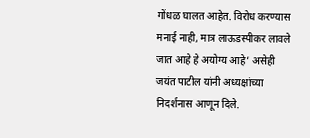गोंधळ घालत आहेत. विरोध करण्यास मनाई नाही, मात्र लाऊडस्पीकर लावले जात आहे हे अयोग्य आहे’ असेही जयंत पाटील यांनी अध्यक्षांच्या निदर्शनास आणून दिले.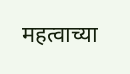महत्वाच्या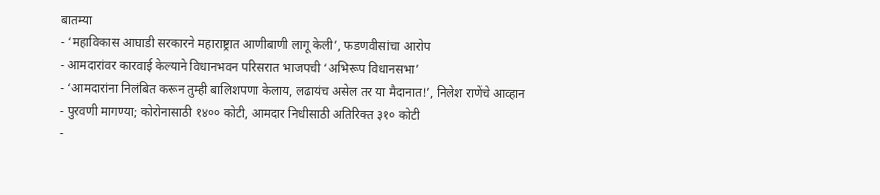बातम्या
- ‘महाविकास आघाडी सरकारने महाराष्ट्रात आणीबाणी लागू केली’, फडणवीसांचा आरोप
- आमदारांवर कारवाई केल्याने विधानभवन परिसरात भाजपची ‘अभिरूप विधानसभा’
- ‘आमदारांना निलंबित करून तुम्ही बालिशपणा केलाय, लढायंच असेल तर या मैदानात!’, निलेश राणेंचे आव्हान
- पुरवणी मागण्या; कोरोनासाठी १४०० कोटी, आमदार निधीसाठी अतिरिक्त ३१० कोटी
-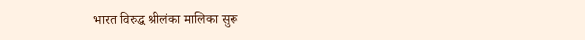भारत विरुद्ध श्रीलंका मालिका सुरू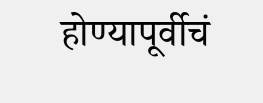होण्यापूर्वीचं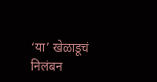‘या’ खेळाडूचं निलंबन